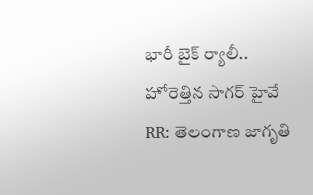భారీ బైక్ ర్యాలీ.. హోరెత్తిన సాగర్ హైవే
RR: తెలంగాణ జాగృతి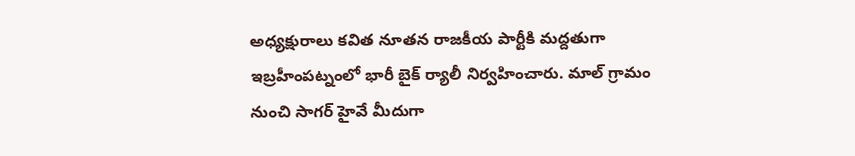అధ్యక్షురాలు కవిత నూతన రాజకీయ పార్టీకి మద్దతుగా ఇబ్రహీంపట్నంలో భారీ బైక్ ర్యాలీ నిర్వహించారు. మాల్ గ్రామం నుంచి సాగర్ హైవే మీదుగా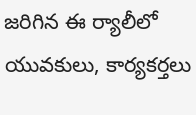జరిగిన ఈ ర్యాలీలో యువకులు, కార్యకర్తలు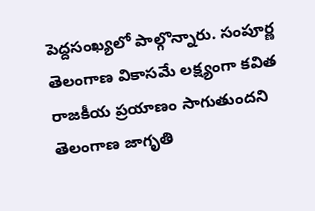పెద్దసంఖ్యలో పాల్గొన్నారు. సంపూర్ణ తెలంగాణ వికాసమే లక్ష్యంగా కవిత రాజకీయ ప్రయాణం సాగుతుందని తెలంగాణ జాగృతి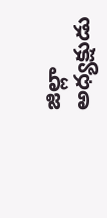జిల్లా అధ్యక్షుడు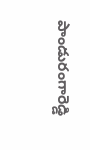పాండురంగారెడ్డి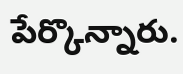పేర్కొన్నారు.